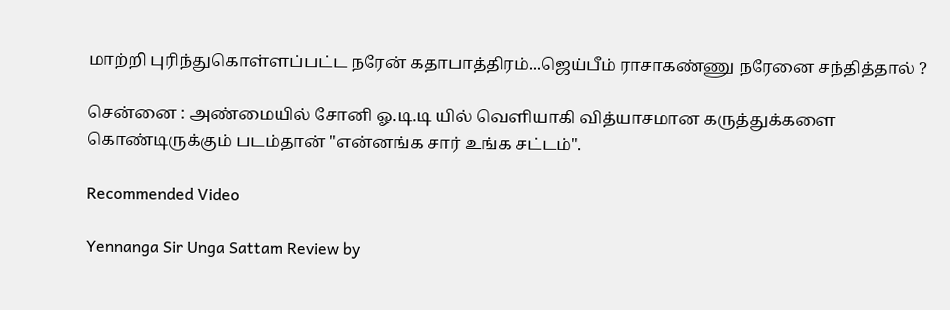மாற்றி புரிந்துகொள்ளப்பட்ட நரேன் கதாபாத்திரம்...ஜெய்பீம் ராசாகண்ணு நரேனை சந்தித்தால் ?

சென்னை : அண்மையில் சோனி ஓ.டி.டி யில் வெளியாகி வித்யாசமான கருத்துக்களை கொண்டிருக்கும் படம்தான் "என்னங்க சார் உங்க சட்டம்".

Recommended Video

Yennanga Sir Unga Sattam Review by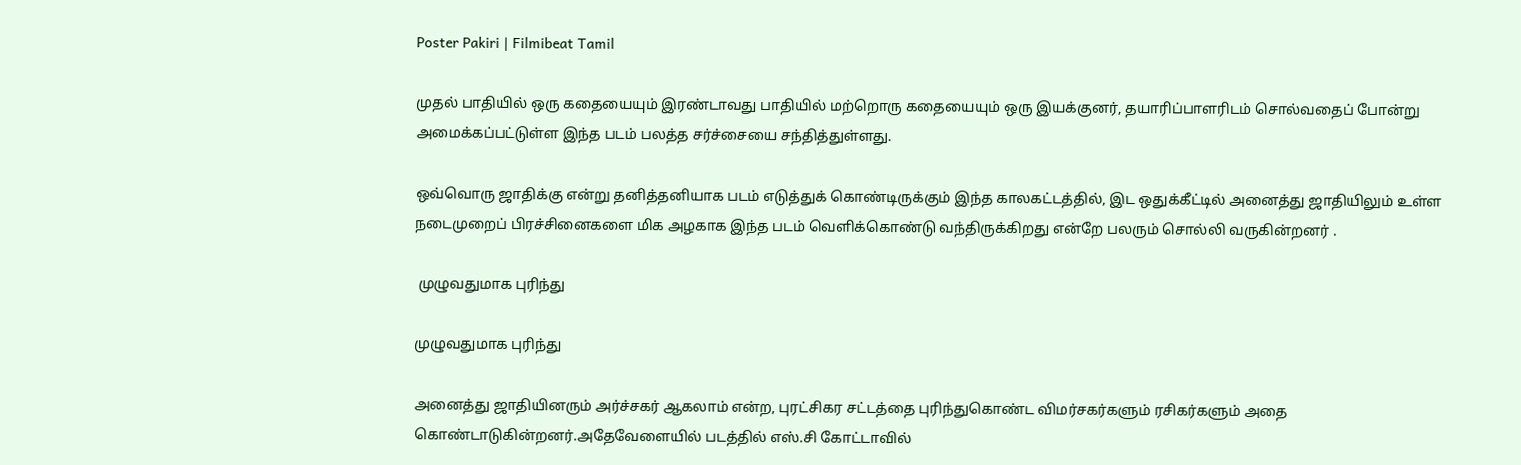Poster Pakiri | Filmibeat Tamil

முதல் பாதியில் ஒரு கதையையும் இரண்டாவது பாதியில் மற்றொரு கதையையும் ஒரு இயக்குனர், தயாரிப்பாளரிடம் சொல்வதைப் போன்று அமைக்கப்பட்டுள்ள இந்த படம் பலத்த சர்ச்சையை சந்தித்துள்ளது.

ஒவ்வொரு ஜாதிக்கு என்று தனித்தனியாக படம் எடுத்துக் கொண்டிருக்கும் இந்த காலகட்டத்தில், இட ஒதுக்கீட்டில் அனைத்து ஜாதியிலும் உள்ள நடைமுறைப் பிரச்சினைகளை மிக அழகாக இந்த படம் வெளிக்கொண்டு வந்திருக்கிறது என்றே பலரும் சொல்லி வருகின்றனர் .

 முழுவதுமாக புரிந்து

முழுவதுமாக புரிந்து

அனைத்து ஜாதியினரும் அர்ச்சகர் ஆகலாம் என்ற, புரட்சிகர சட்டத்தை புரிந்துகொண்ட விமர்சகர்களும் ரசிகர்களும் அதை கொண்டாடுகின்றனர்.அதேவேளையில் படத்தில் எஸ்.சி கோட்டாவில்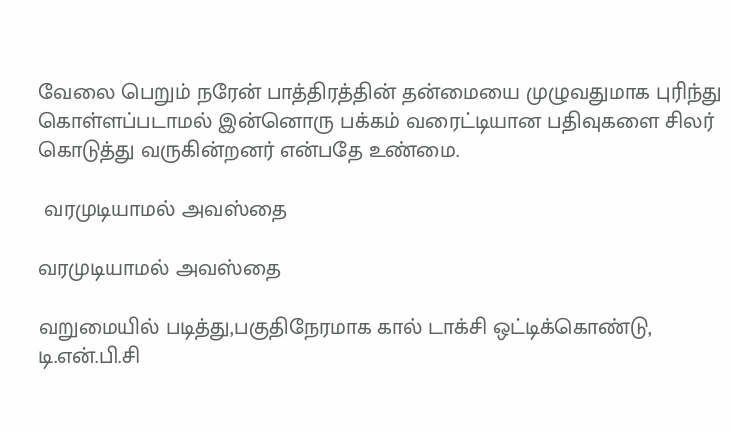வேலை பெறும் நரேன் பாத்திரத்தின் தன்மையை முழுவதுமாக புரிந்து கொள்ளப்படாமல் இன்னொரு பக்கம் வரைட்டியான பதிவுகளை சிலர் கொடுத்து வருகின்றனர் என்பதே உண்மை.

 வரமுடியாமல் அவஸ்தை

வரமுடியாமல் அவஸ்தை

வறுமையில் படித்து,பகுதிநேரமாக கால் டாக்சி ஒட்டிக்கொண்டு, டி.என்.பி.சி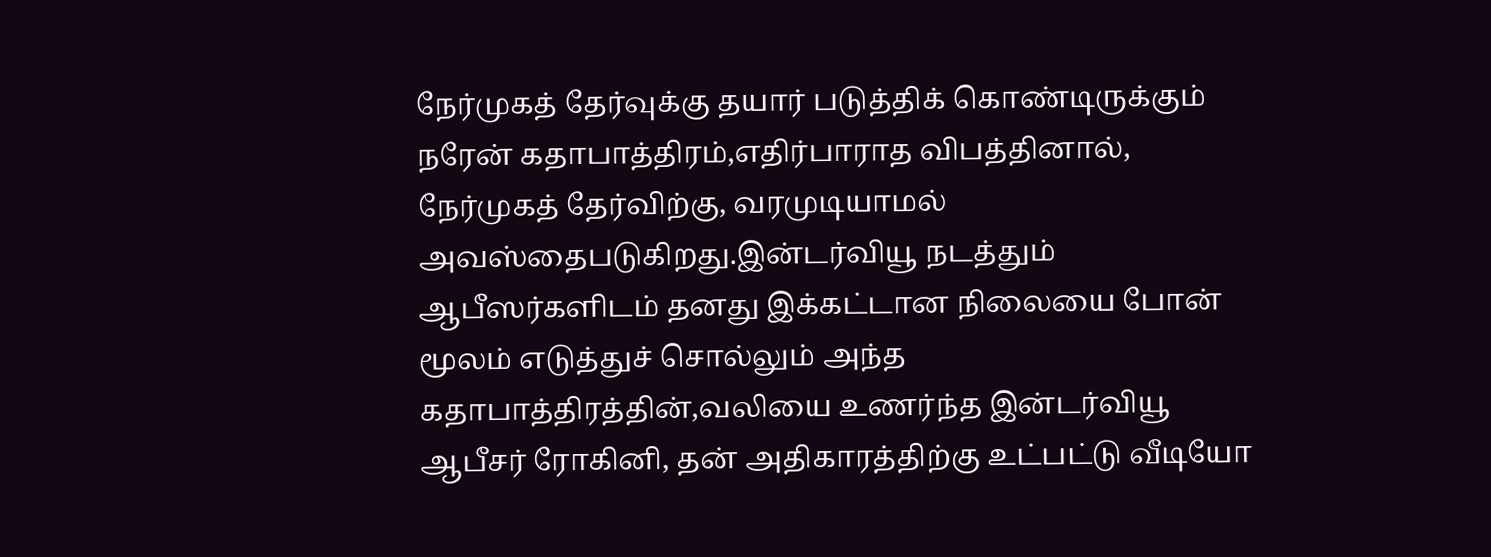நேர்முகத் தேர்வுக்கு தயார் படுத்திக் கொண்டிருக்கும் நரேன் கதாபாத்திரம்,எதிர்பாராத விபத்தினால், நேர்முகத் தேர்விற்கு, வரமுடியாமல் அவஸ்தைபடுகிறது.இன்டர்வியூ நடத்தும் ஆபீஸர்களிடம் தனது இக்கட்டான நிலையை போன் மூலம் எடுத்துச் சொல்லும் அந்த கதாபாத்திரத்தின்,வலியை உணர்ந்த இன்டர்வியூ ஆபீசர் ரோகினி, தன் அதிகாரத்திற்கு உட்பட்டு வீடியோ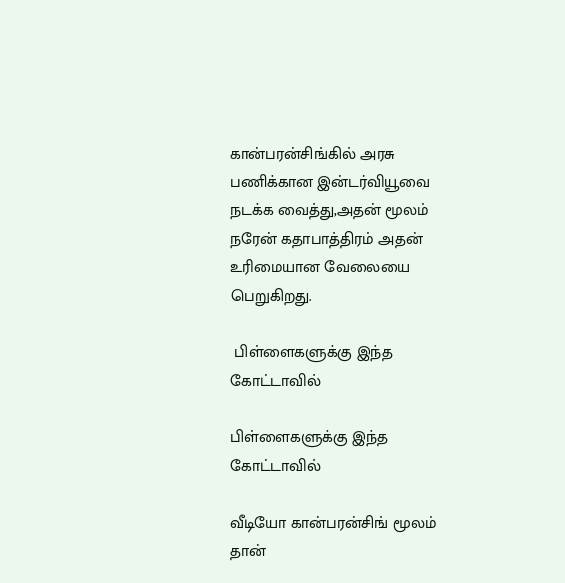கான்பரன்சிங்கில் அரசு பணிக்கான இன்டர்வியூவை நடக்க வைத்து,அதன் மூலம் நரேன் கதாபாத்திரம் அதன் உரிமையான வேலையை பெறுகிறது.

 பிள்ளைகளுக்கு இந்த கோட்டாவில்

பிள்ளைகளுக்கு இந்த கோட்டாவில்

வீடியோ கான்பரன்சிங் மூலம் தான்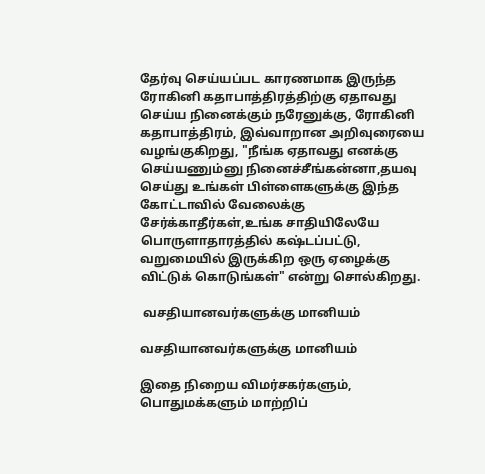தேர்வு செய்யப்பட காரணமாக இருந்த ரோகினி கதாபாத்திரத்திற்கு ஏதாவது செய்ய நினைக்கும் நரேனுக்கு, ரோகினி கதாபாத்திரம், இவ்வாறான அறிவுரையை வழங்குகிறது, "நீங்க ஏதாவது எனக்கு செய்யணும்னு நினைச்சீங்கன்னா,தயவு செய்து உங்கள் பிள்ளைகளுக்கு இந்த கோட்டாவில் வேலைக்கு சேர்க்காதீர்கள்,உங்க சாதியிலேயே பொருளாதாரத்தில் கஷ்டப்பட்டு, வறுமையில் இருக்கிற ஒரு ஏழைக்கு விட்டுக் கொடுங்கள்" என்று சொல்கிறது.

 வசதியானவர்களுக்கு மானியம்

வசதியானவர்களுக்கு மானியம்

இதை நிறைய விமர்சகர்களும், பொதுமக்களும் மாற்றிப்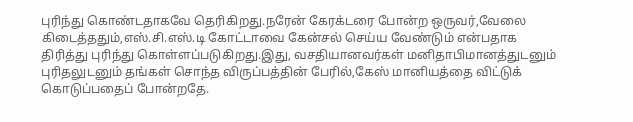புரிந்து கொண்டதாகவே தெரிகிறது.நரேன் கேரக்டரை போன்ற ஒருவர்,வேலை கிடைத்ததும்,எஸ்.சி.எஸ்.டி கோட்டாவை கேன்சல் செய்ய வேண்டும் என்பதாக திரித்து புரிந்து கொள்ளப்படுகிறது.இது, வசதியானவர்கள் மனிதாபிமானத்துடனும் புரிதலுடனும் தங்கள் சொந்த விருப்பத்தின் பேரில்,கேஸ் மானியத்தை விட்டுக் கொடுப்பதைப் போன்றதே.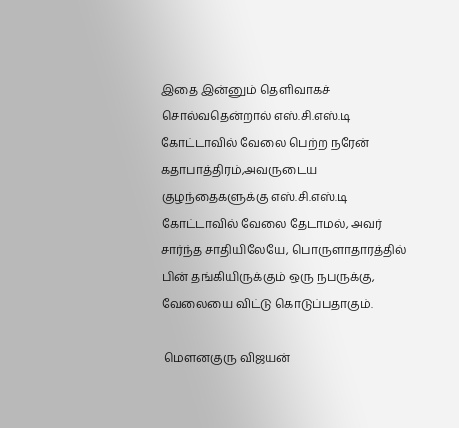இதை இன்னும் தெளிவாகச் சொல்வதென்றால் எஸ்.சி.எஸ்.டி கோட்டாவில் வேலை பெற்ற நரேன் கதாபாத்திரம்,அவருடைய குழந்தைகளுக்கு எஸ்.சி.எஸ்.டி கோட்டாவில் வேலை தேடாமல், அவர் சார்ந்த சாதியிலேயே, பொருளாதாரத்தில் பின் தங்கியிருக்கும் ஒரு நபருக்கு, வேலையை விட்டு கொடுப்பதாகும்.

 மௌனகுரு விஜயன்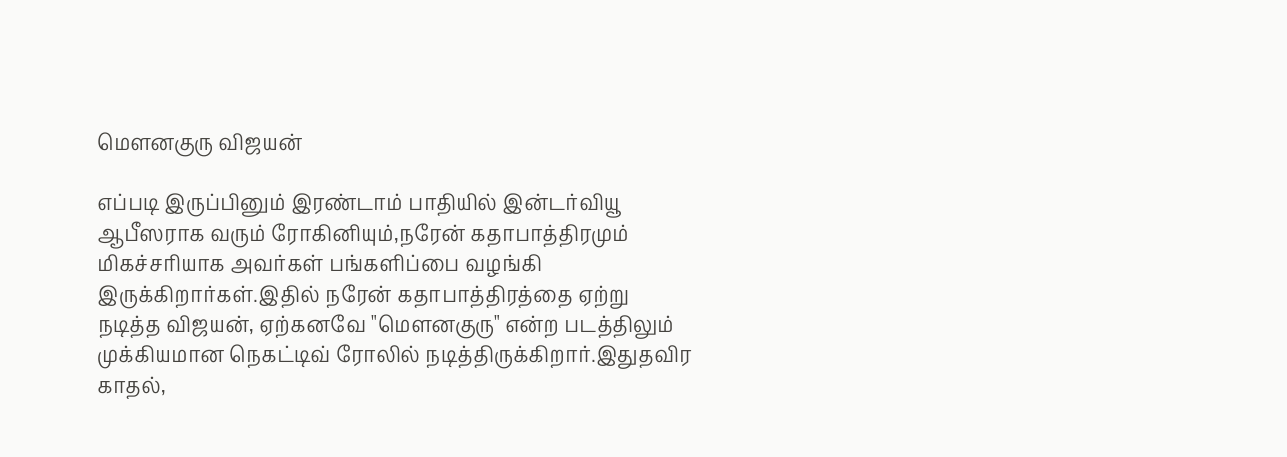மௌனகுரு விஜயன்

எப்படி இருப்பினும் இரண்டாம் பாதியில் இன்டர்வியூ ஆபீஸராக வரும் ரோகினியும்,நரேன் கதாபாத்திரமும் மிகச்சரியாக அவர்கள் பங்களிப்பை வழங்கி இருக்கிறார்கள்.இதில் நரேன் கதாபாத்திரத்தை ஏற்று நடித்த விஜயன், ஏற்கனவே "மௌனகுரு" என்ற படத்திலும் முக்கியமான நெகட்டிவ் ரோலில் நடித்திருக்கிறார்.இதுதவிர காதல்,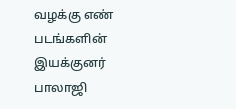வழக்கு எண் படங்களின் இயக்குனர் பாலாஜி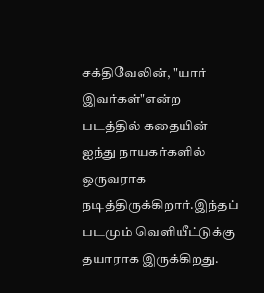சக்திவேலின், "யார் இவர்கள்"என்ற படத்தில் கதையின் ஐந்து நாயகர்களில் ஒருவராக நடித்திருக்கிறார்.இந்தப் படமும் வெளியீட்டுக்கு தயாராக இருக்கிறது.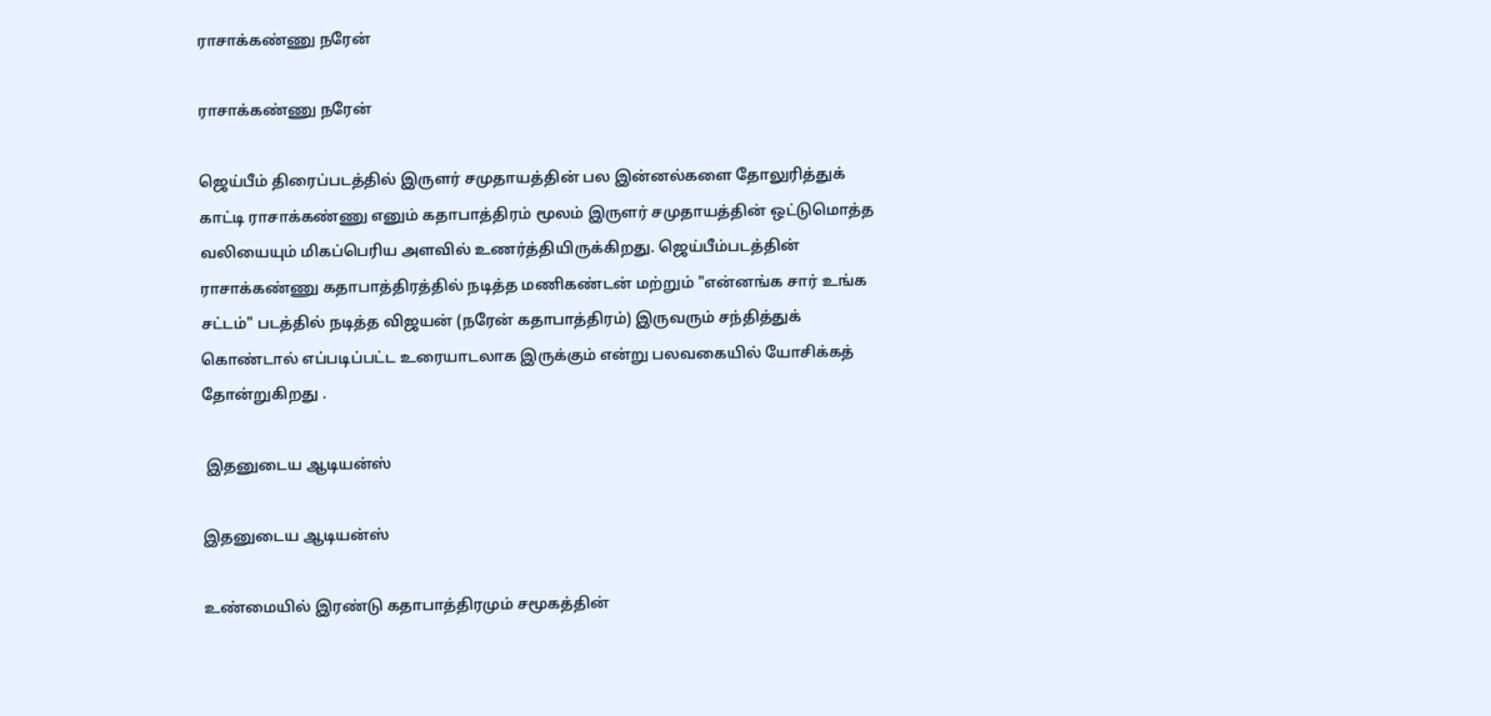ராசாக்கண்ணு நரேன்

ராசாக்கண்ணு நரேன்

ஜெய்பீம் திரைப்படத்தில் இருளர் சமுதாயத்தின் பல இன்னல்களை தோலுரித்துக் காட்டி ராசாக்கண்ணு எனும் கதாபாத்திரம் மூலம் இருளர் சமுதாயத்தின் ஒட்டுமொத்த வலியையும் மிகப்பெரிய அளவில் உணர்த்தியிருக்கிறது. ஜெய்பீம்படத்தின் ராசாக்கண்ணு கதாபாத்திரத்தில் நடித்த மணிகண்டன் மற்றும் "என்னங்க சார் உங்க சட்டம்" படத்தில் நடித்த விஜயன் (நரேன் கதாபாத்திரம்) இருவரும் சந்தித்துக் கொண்டால் எப்படிப்பட்ட உரையாடலாக இருக்கும் என்று பலவகையில் யோசிக்கத் தோன்றுகிறது .

 இதனுடைய ஆடியன்ஸ்

இதனுடைய ஆடியன்ஸ்

உண்மையில் இரண்டு கதாபாத்திரமும் சமூகத்தின்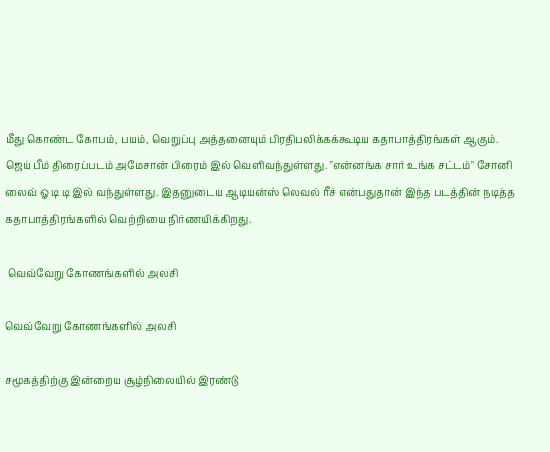மீது கொண்ட கோபம், பயம், வெறுப்பு அத்தனையும் பிரதிபலிக்கக்கூடிய கதாபாத்திரங்கள் ஆகும். ஜெய் பீம் திரைப்படம் அமேசான் பிரைம் இல் வெளிவந்துள்ளது. "என்னங்க சார் உங்க சட்டம்" சோனி லைவ் ஓ டி டி இல் வந்துள்ளது. இதனுடைய ஆடியன்ஸ் லெவல் ரீச் என்பதுதான் இந்த படத்தின் நடித்த கதாபாத்திரங்களில் வெற்றியை நிர்ணயிக்கிறது.

 வெவ்வேறு கோணங்களில் அலசி

வெவ்வேறு கோணங்களில் அலசி

சமூகத்திற்கு இன்றைய சூழ்நிலையில் இரண்டு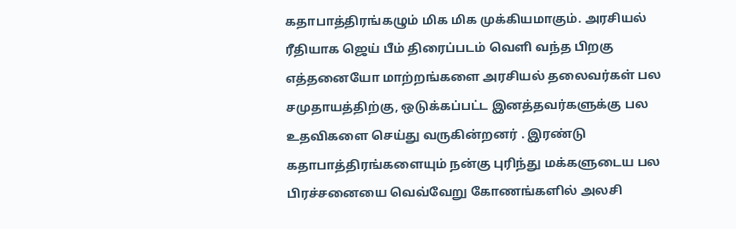கதாபாத்திரங்கழும் மிக மிக முக்கியமாகும். அரசியல் ரீதியாக ஜெய் பீம் திரைப்படம் வெளி வந்த பிறகு எத்தனையோ மாற்றங்களை அரசியல் தலைவர்கள் பல சமுதாயத்திற்கு, ஒடுக்கப்பட்ட இனத்தவர்களுக்கு பல உதவிகளை செய்து வருகின்றனர் . இரண்டு கதாபாத்திரங்களையும் நன்கு புரிந்து மக்களுடைய பல பிரச்சனையை வெவ்வேறு கோணங்களில் அலசி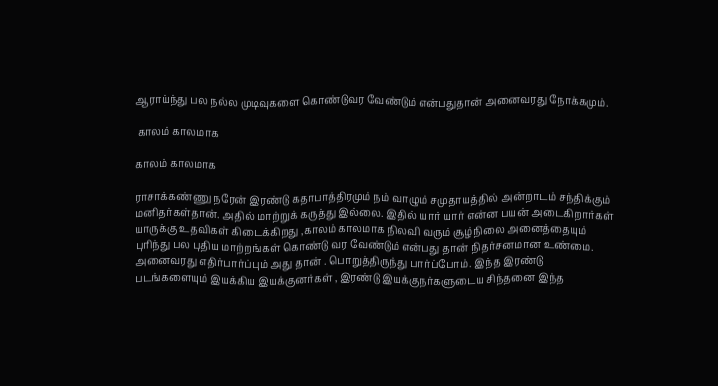ஆராய்ந்து பல நல்ல முடிவுகளை கொண்டுவர வேண்டும் என்பதுதான் அனைவரது நோக்கமும்.

 காலம் காலமாக

காலம் காலமாக

ராசாக்கண்ணு நரேன் இரண்டு கதாபாத்திரமும் நம் வாழும் சமுதாயத்தில் அன்றாடம் சந்திக்கும் மனிதர்கள்தான். அதில் மாற்றுக் கருத்து இல்லை. இதில் யார் யார் என்ன பயன் அடைகிறார்கள் யாருக்கு உதவிகள் கிடைக்கிறது ,காலம் காலமாக நிலவி வரும் சூழ்நிலை அனைத்தையும் புரிந்து பல புதிய மாற்றங்கள் கொண்டு வர வேண்டும் என்பது தான் நிதர்சனமான உண்மை. அனைவரது எதிர்பார்ப்பும் அது தான் . பொறுத்திருந்து பார்ப்போம். இந்த இரண்டு படங்களையும் இயக்கிய இயக்குனர்கள் , இரண்டு இயக்குநர்களுடைய சிந்தனை இந்த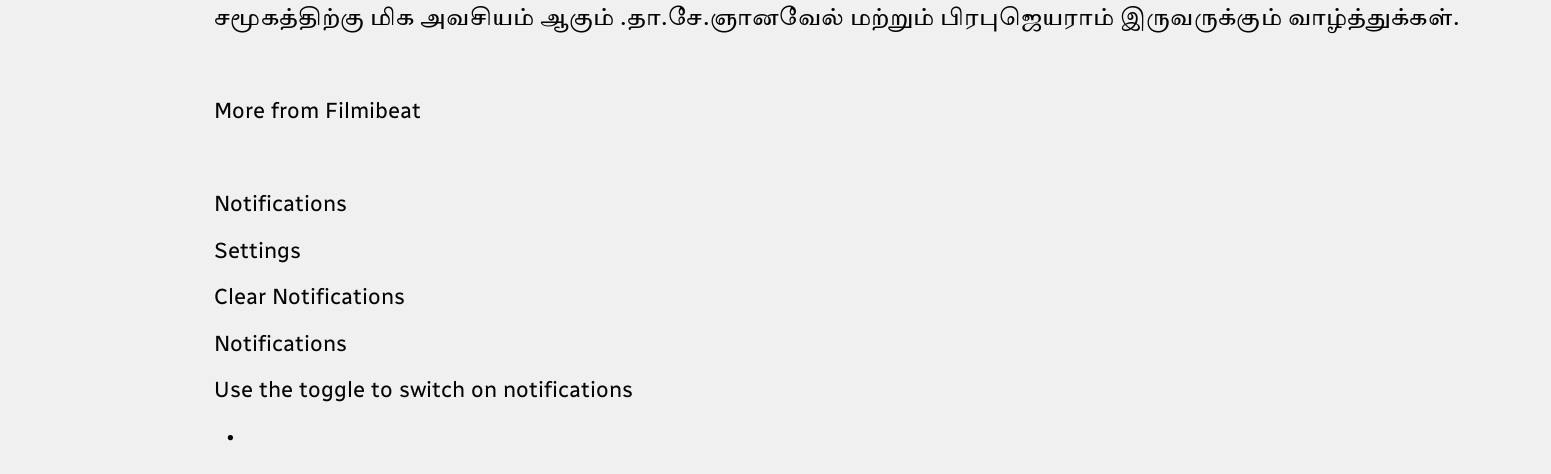சமூகத்திற்கு மிக அவசியம் ஆகும் .தா.சே.ஞானவேல் மற்றும் பிரபுஜெயராம் இருவருக்கும் வாழ்த்துக்கள்.

More from Filmibeat

Notifications
Settings
Clear Notifications
Notifications
Use the toggle to switch on notifications
  •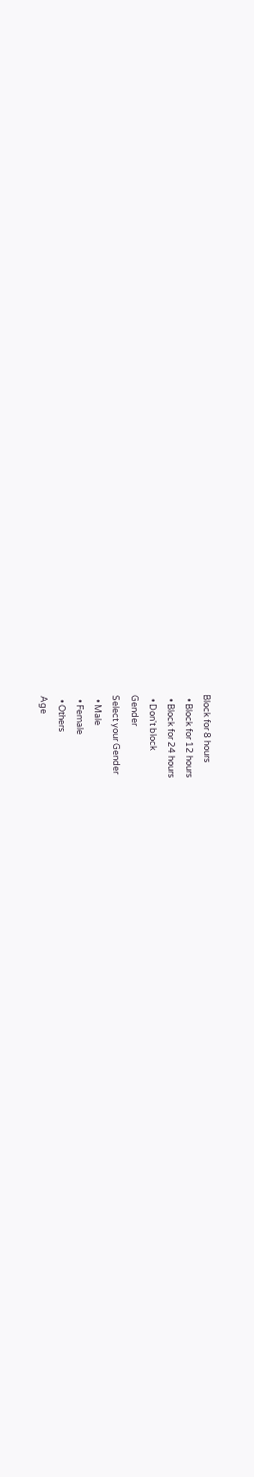Block for 8 hours
  • Block for 12 hours
  • Block for 24 hours
  • Don't block
Gender
Select your Gender
  • Male
  • Female
  • Others
Age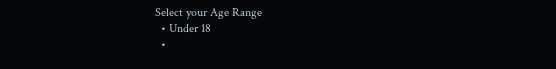Select your Age Range
  • Under 18
  •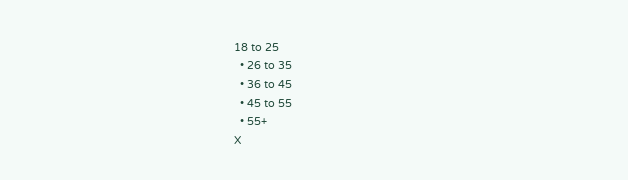18 to 25
  • 26 to 35
  • 36 to 45
  • 45 to 55
  • 55+
X